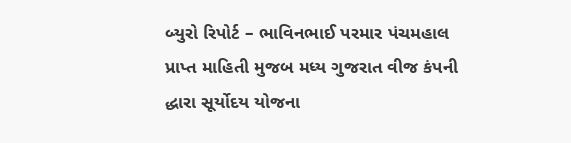બ્યુરો રિપોર્ટ – ભાવિનભાઈ પરમાર પંચમહાલ
પ્રાપ્ત માહિતી મુજબ મધ્ય ગુજરાત વીજ કંપની દ્ધારા સૂર્યોદય યોજના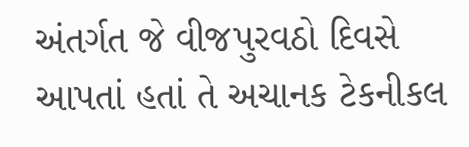અંતર્ગત જે વીજપુરવઠો દિવસે આપતાં હતાં તે અચાનક ટેકનીકલ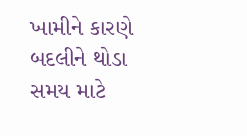ખામીને કારણે બદલીને થોડા સમય માટે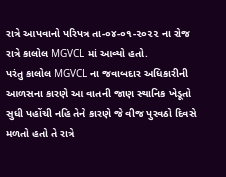રાત્રે આપવાનો પરિપત્ર તા-૦૪-૦૧-૨૦૨૨ ના રોજ રાત્રે કાલોલ MGVCL માં આવ્યો હતો.
પરંતુ કાલોલ MGVCL ના જવાબદાર અધિકારીની આળસના કારણે આ વાતની જાણ સ્થાનિક ખેડૂતો સુધી પહોંચી નહિ તેને કારણે જે વીજ પુરવઠો દિવસે મળતો હતો તે રાત્રે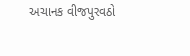અચાનક વીજપુરવઠો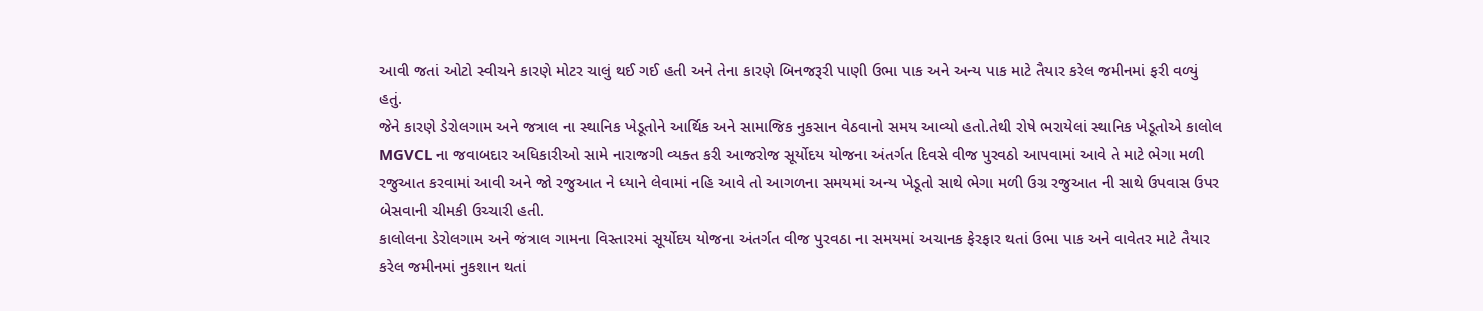આવી જતાં ઓટો સ્વીચને કારણે મોટર ચાલું થઈ ગઈ હતી અને તેના કારણે બિનજરૂરી પાણી ઉભા પાક અને અન્ય પાક માટે તૈયાર કરેલ જમીનમાં ફરી વળ્યું હતું.
જેને કારણે ડેરોલગામ અને જત્રાલ ના સ્થાનિક ખેડૂતોને આર્થિક અને સામાજિક નુકસાન વેઠવાનો સમય આવ્યો હતો.તેથી રોષે ભરાયેલાં સ્થાનિક ખેડૂતોએ કાલોલ MGVCL ના જવાબદાર અધિકારીઓ સામે નારાજગી વ્યક્ત કરી આજરોજ સૂર્યોદય યોજના અંતર્ગત દિવસે વીજ પુરવઠો આપવામાં આવે તે માટે ભેગા મળી રજુઆત કરવામાં આવી અને જો રજુઆત ને ધ્યાને લેવામાં નહિ આવે તો આગળના સમયમાં અન્ય ખેડૂતો સાથે ભેગા મળી ઉગ્ર રજુઆત ની સાથે ઉપવાસ ઉપર બેસવાની ચીમકી ઉચ્ચારી હતી.
કાલોલના ડેરોલગામ અને જંત્રાલ ગામના વિસ્તારમાં સૂર્યોદય યોજના અંતર્ગત વીજ પુરવઠા ના સમયમાં અચાનક ફેરફાર થતાં ઉભા પાક અને વાવેતર માટે તૈયાર કરેલ જમીનમાં નુકશાન થતાં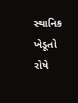સ્થાનિક ખેડૂતો રોષે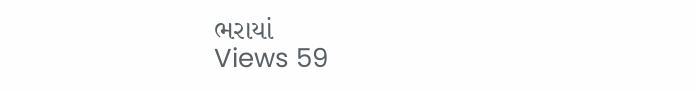ભરાયાં
Views 59